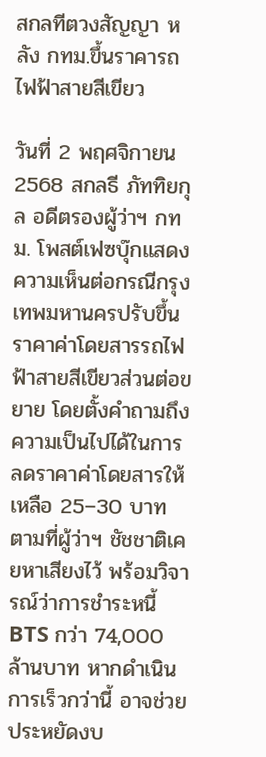สกลทีตวงสัญญา หลัง กทม.ขึ้นราคารถไฟฟ้าสายสีเขียว

วันที่ 2 พฤศจิกายน 2568 สกลธี ภัททิยกุล อดีตรองผู้ว่าฯ กทม. โพสต์เฟซบุ๊กแสดงความเห็นต่อกรณีกรุงเทพมหานครปรับขึ้นราคาค่าโดยสารรถไฟฟ้าสายสีเขียวส่วนต่อขยาย โดยตั้งคำถามถึงความเป็นไปได้ในการลดราคาค่าโดยสารให้เหลือ 25–30 บาท ตามที่ผู้ว่าฯ ชัชชาติเคยหาเสียงไว้ พร้อมวิจารณ์ว่าการชำระหนี้ BTS กว่า 74,000 ล้านบาท หากดำเนินการเร็วกว่านี้ อาจช่วยประหยัดงบ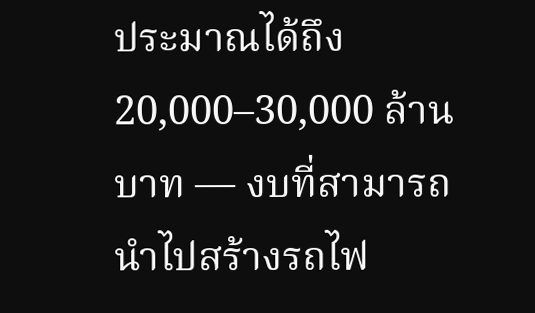ประมาณได้ถึง 20,000–30,000 ล้านบาท — งบที่สามารถนำไปสร้างรถไฟ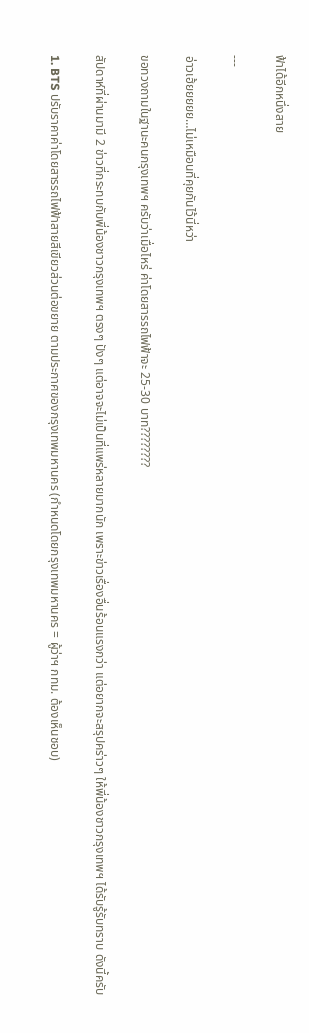ฟ้าได้อีกหนึ่งสาย

---

อ่าวเฮ้ยยยยย…ไม่เหมือนที่คุยกันไว้นี่หว่า

ขอทวงถามในฐานะคนกรุงเทพฯ ครับว่าเมื่อไหร่ ค่าโดยสารรถไฟฟ้าจะ 25-30 บาท????????

สัปดาห์ที่ผ่านมามี 2 ข่าวที่กระทบกับพี่น้องชาวกรุงเทพฯ ตรงๆ ปังๆ แต่อาจจะไม่เป็นที่แพร่หลายมากนัก เพราะข่าวเรื่องอื่นร้อนแรงกว่า แต่อยากจะสรุปคร่าวๆ ให้พี่น้องชาวกรุงเทพฯ ได้รับรู้รับทราบ ดังนี้ครับ

1. BTS ปรับราคาค่าโดยสารรถไฟฟ้าสายสีเขียวส่วนต่อขยาย ตามประกาศของกรุงเทพมหานคร (กำหนดโดยกรุงเทพมหานคร = ผู้ว่าฯ กทม. ต้องเห็นชอบ)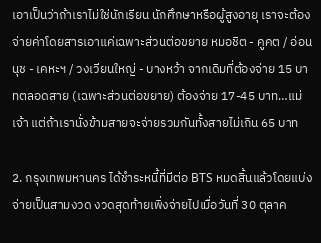เอาเป็นว่าถ้าเราไม่ใช่นักเรียน นักศึกษาหรือผู้สูงอายุ เราจะต้องจ่ายค่าโดยสารเอาแค่เฉพาะส่วนต่อขยาย หมอชิต - คูคต / อ่อนนุช - เคหะฯ / วงเวียนใหญ่ - บางหว้า จากเดิมที่ต้องจ่าย 15 บาทตลอดสาย (เฉพาะส่วนต่อขยาย) ต้องจ่าย 17-45 บาท…แม่เจ้า แต่ถ้าเรานั่งข้ามสายจะจ่ายรวมกันทั้งสายไม่เกิน 65 บาท

2. กรุงเทพมหานคร ได้ชำระหนี้ที่มีต่อ BTS หมดสิ้นแล้วโดยแบ่งจ่ายเป็นสามงวด งวดสุดท้ายเพิ่งจ่ายไปเมื่อวันที่ 30 ตุลาค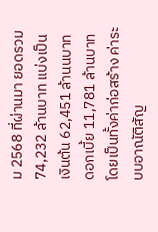ม 2568 ที่ผ่านมา ยอดรวม 74,232 ล้านบาท แบ่งเป็นเงินต้น 62,451 ล้านนบาท ดอกเบี้ย 11,781 ล้านบาท โดยเป็นทั้งค่าก่อสร้าง ค่าระบบอาณัติสัญ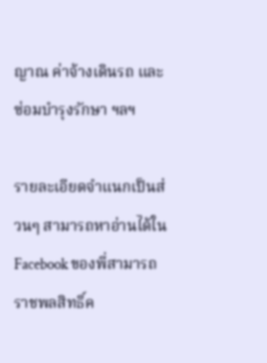ญาณ ค่าจ้างเดินรถ และซ่อมบำรุงรักษา ฯลฯ

รายละเอียดจำแนกเป็นส่วนๆ สามารถหาอ่านได้ใน Facebook ของพี่สามารถ ราชพลสิทธิ์ค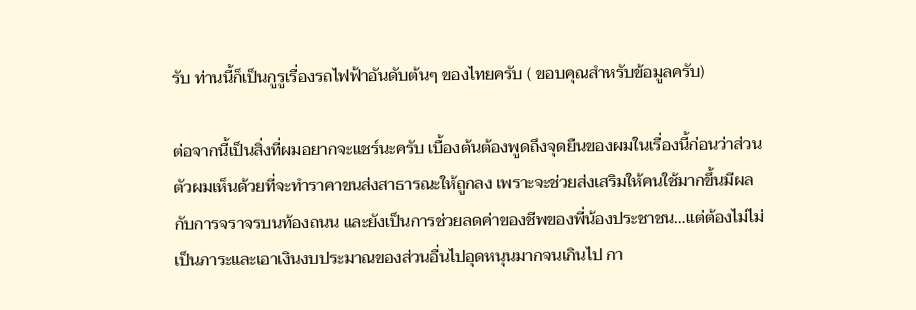รับ ท่านนี้ก็เป็นกูรูเรื่องรถไฟฟ้าอันดับต้นๆ ของไทยครับ ( ขอบคุณสำหรับข้อมูลครับ)

ต่อจากนี้เป็นสิ่งที่ผมอยากจะแชร์นะครับ เบื้องต้นต้องพูดถึงจุดยืนของผมในเรื่องนี้ก่อนว่าส่วนตัวผมเห็นด้วยที่จะทำราคาขนส่งสาธารณะให้ถูกลง เพราะจะช่วยส่งเสริมให้คนใช้มากขึ้นมีผลกับการจราจรบนท้องถนน และยังเป็นการช่วยลดค่าของชีพของพี่น้องประชาชน…แต่ต้องไม่ไม่เป็นภาระและเอาเงินงบประมาณของส่วนอื่นไปอุดหนุนมากจนเกินไป กา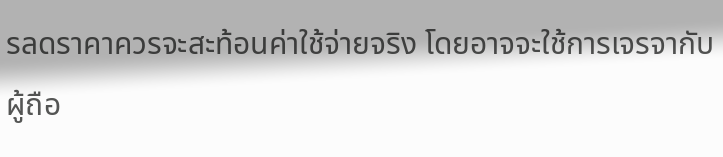รลดราคาควรจะสะท้อนค่าใช้จ่ายจริง โดยอาจจะใช้การเจรจากับผู้ถือ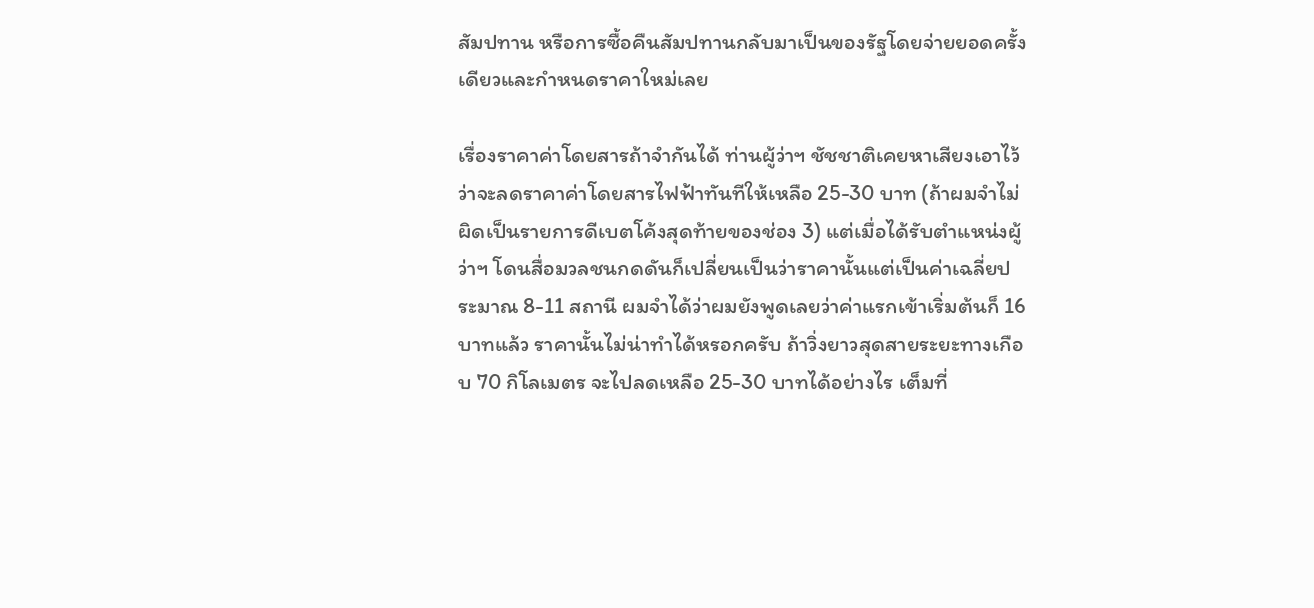สัมปทาน หรือการซื้อคืนสัมปทานกลับมาเป็นของรัฐโดยจ่ายยอดครั้งเดียวและกำหนดราคาใหม่เลย

เรื่องราคาค่าโดยสารถ้าจำกันได้ ท่านผู้ว่าฯ ชัชชาติเคยหาเสียงเอาไว้ว่าจะลดราคาค่าโดยสารไฟฟ้าทันทีให้เหลือ 25-30 บาท (ถ้าผมจำไม่ผิดเป็นรายการดีเบตโค้งสุดท้ายของช่อง 3) แต่เมื่อได้รับตำแหน่งผู้ว่าฯ โดนสื่อมวลชนกดดันก็เปลี่ยนเป็นว่าราคานั้นแต่เป็นค่าเฉลี่ยประมาณ 8-11 สถานี ผมจำได้ว่าผมยังพูดเลยว่าค่าแรกเข้าเริ่มต้นก็ 16 บาทแล้ว ราคานั้นไม่น่าทำได้หรอกครับ ถ้าวิ่งยาวสุดสายระยะทางเกือบ 70 กิโลเมตร จะไปลดเหลือ 25-30 บาทได้อย่างไร เต็มที่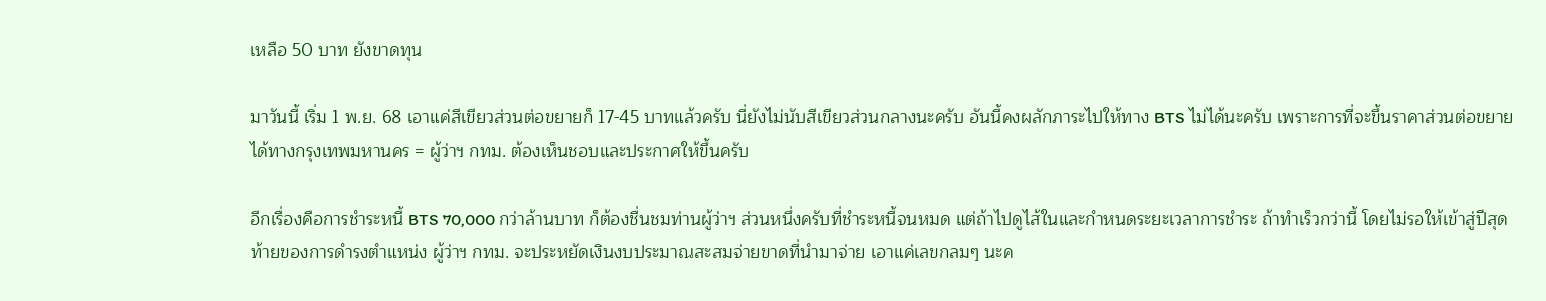เหลือ 50 บาท ยังขาดทุน

มาวันนี้ เริ่ม 1 พ.ย. 68 เอาแค่สีเขียวส่วนต่อขยายก็ 17-45 บาทแล้วครับ นี่ยังไม่นับสีเขียวส่วนกลางนะครับ อันนี้คงผลักภาระไปให้ทาง BTS ไม่ได้นะครับ เพราะการที่จะขึ้นราคาส่วนต่อขยายได้ทางกรุงเทพมหานคร = ผู้ว่าฯ กทม. ต้องเห็นชอบและประกาศให้ขึ้นครับ

อีกเรื่องคือการชำระหนี้ BTS 70,000 กว่าล้านบาท ก็ต้องชื่นชมท่านผู้ว่าฯ ส่วนหนึ่งครับที่ชำระหนี้จนหมด แต่ถ้าไปดูไส้ในและกำหนดระยะเวลาการชำระ ถ้าทำเร็วกว่านี้ โดยไม่รอให้เข้าสู่ปีสุดท้ายของการดำรงตำแหน่ง ผู้ว่าฯ กทม. จะประหยัดเงินงบประมาณสะสมจ่ายขาดที่นำมาจ่าย เอาแค่เลขกลมๆ นะค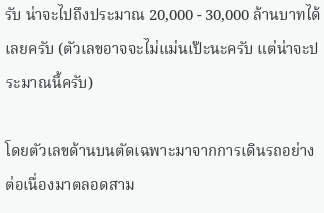รับ น่าจะไปถึงประมาณ 20,000 - 30,000 ล้านบาทได้เลยครับ (ตัวเลขอาจจะไม่แม่นเป๊ะนะครับ แต่น่าจะประมาณนี้ครับ)

โดยตัวเลขด้านบนตัดเฉพาะมาจากการเดินรถอย่างต่อเนื่องมาตลอดสาม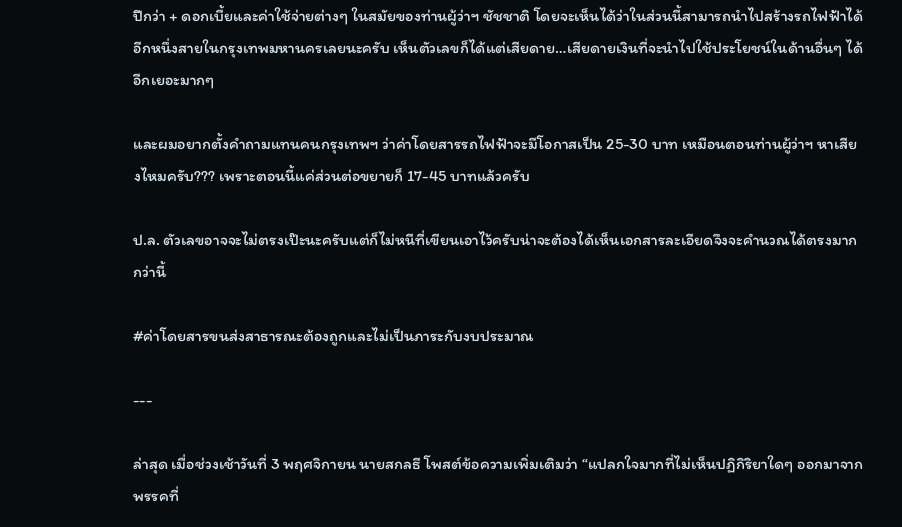ปีกว่า + ดอกเบี้ยและค่าใช้จ่ายต่างๆ ในสมัยของท่านผู้ว่าฯ ชัชชาติ โดยจะเห็นได้ว่าในส่วนนี้สามารถนำไปสร้างรถไฟฟ้าได้อีกหนึ่งสายในกรุงเทพมหานครเลยนะครับ เห็นตัวเลขก็ได้แต่เสียดาย…เสียดายเงินที่จะนำไปใช้ประโยชน์ในด้านอื่นๆ ได้อีกเยอะมากๆ

และผมอยากตั้งคำถามแทนคนกรุงเทพฯ ว่าค่าโดยสารรถไฟฟ้าจะมีโอกาสเป็น 25-30 บาท เหมือนตอนท่านผู้ว่าฯ หาเสียงไหมครับ??? เพราะตอนนี้แค่ส่วนต่อขยายก็ 17-45 บาทแล้วครับ

ป.ล. ตัวเลขอาจจะไม่ตรงเป๊ะนะครับแต่ก็ไม่หนีที่เขียนเอาไว้ครับน่าจะต้องได้เห็นเอกสารละเอียดจึงจะคำนวณได้ตรงมากกว่านี้

#ค่าโดยสารขนส่งสาธารณะต้องถูกและไม่เป็นภาระกับงบประมาณ

---

ล่าสุด เมื่อช่วงเช้าวันที่ 3 พฤศจิกายน นายสกลธี โพสต์ข้อความเพิ่มเติมว่า “แปลกใจมากที่ไม่เห็นปฏิกิริยาใดๆ ออกมาจากพรรคที่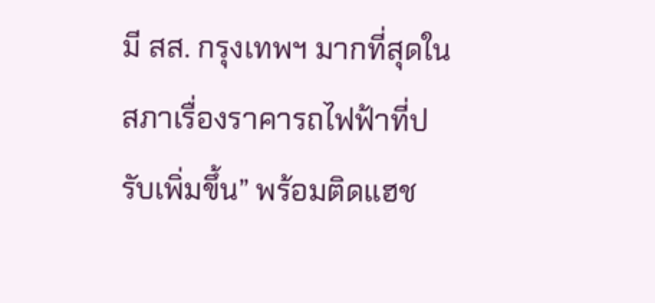มี สส. กรุงเทพฯ มากที่สุดในสภาเรื่องราคารถไฟฟ้าที่ปรับเพิ่มขึ้น” พร้อมติดแฮช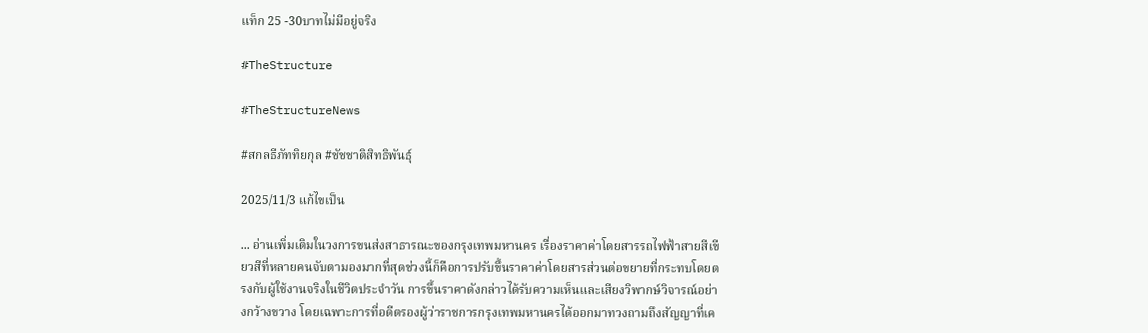แท็ก 25 -30บาทไม่มีอยู่จริง

#TheStructure

#TheStructureNews

#สกลธีภัททิยกุล #ชัชชาติสิทธิพันธุ์

2025/11/3 แก้ไขเป็น

... อ่านเพิ่มเติมในวงการขนส่งสาธารณะของกรุงเทพมหานคร เรื่องราคาค่าโดยสารรถไฟฟ้าสายสีเขียวสีที่หลายคนจับตามองมากที่สุดช่วงนี้ก็คือการปรับขึ้นราคาค่าโดยสารส่วนต่อขยายที่กระทบโดยตรงกับผู้ใช้งานจริงในชีวิตประจำวัน การขึ้นราคาดังกล่าวได้รับความเห็นและเสียงวิพากษ์วิจารณ์อย่างกว้างขวาง โดยเฉพาะการที่อดีตรองผู้ว่าราชการกรุงเทพมหานครได้ออกมาทวงถามถึงสัญญาที่เค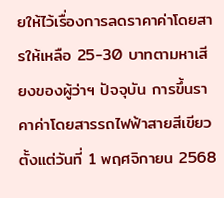ยให้ไว้เรื่องการลดราคาค่าโดยสารให้เหลือ 25-30 บาทตามหาเสียงของผู้ว่าฯ ปัจจุบัน การขึ้นราคาค่าโดยสารรถไฟฟ้าสายสีเขียว ตั้งแต่วันที่ 1 พฤศจิกายน 2568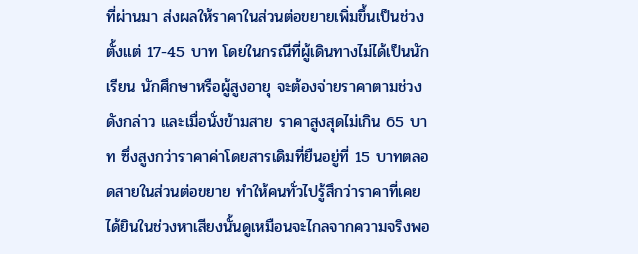ที่ผ่านมา ส่งผลให้ราคาในส่วนต่อขยายเพิ่มขึ้นเป็นช่วงตั้งแต่ 17-45 บาท โดยในกรณีที่ผู้เดินทางไม่ได้เป็นนักเรียน นักศึกษาหรือผู้สูงอายุ จะต้องจ่ายราคาตามช่วงดังกล่าว และเมื่อนั่งข้ามสาย ราคาสูงสุดไม่เกิน 65 บาท ซึ่งสูงกว่าราคาค่าโดยสารเดิมที่ยืนอยู่ที่ 15 บาทตลอดสายในส่วนต่อขยาย ทำให้คนทั่วไปรู้สึกว่าราคาที่เคยได้ยินในช่วงหาเสียงนั้นดูเหมือนจะไกลจากความจริงพอ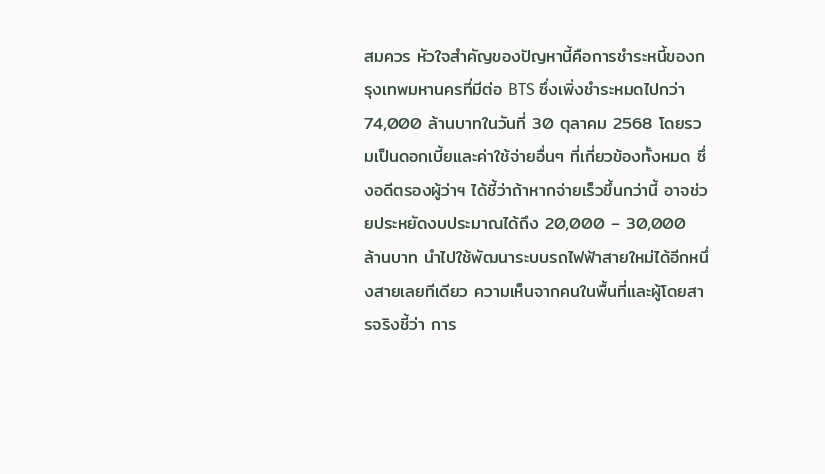สมควร หัวใจสำคัญของปัญหานี้คือการชำระหนี้ของกรุงเทพมหานครที่มีต่อ BTS ซึ่งเพิ่งชำระหมดไปกว่า 74,000 ล้านบาทในวันที่ 30 ตุลาคม 2568 โดยรวมเป็นดอกเบี้ยและค่าใช้จ่ายอื่นๆ ที่เกี่ยวข้องทั้งหมด ซึ่งอดีตรองผู้ว่าฯ ได้ชี้ว่าถ้าหากจ่ายเร็วขึ้นกว่านี้ อาจช่วยประหยัดงบประมาณได้ถึง 20,000 – 30,000 ล้านบาท นำไปใช้พัฒนาระบบรถไฟฟ้าสายใหม่ได้อีกหนึ่งสายเลยทีเดียว ความเห็นจากคนในพื้นที่และผู้โดยสารจริงชี้ว่า การ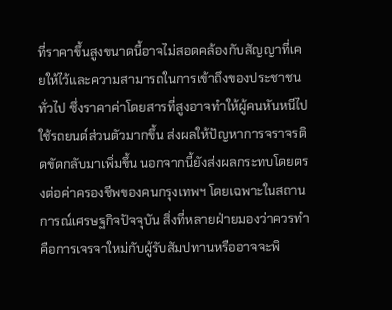ที่ราคาขึ้นสูงขนาดนี้อาจไม่สอดคล้องกับสัญญาที่เคยให้ไว้และความสามารถในการเข้าถึงของประชาชนทั่วไป ซึ่งราคาค่าโดยสารที่สูงอาจทำให้ผู้คนหันหนีไปใช้รถยนต์ส่วนตัวมากขึ้น ส่งผลให้ปัญหาการจราจรติดขัดกลับมาเพิ่มขึ้น นอกจากนี้ยังส่งผลกระทบโดยตรงต่อค่าครองชีพของคนกรุงเทพฯ โดยเฉพาะในสถานการณ์เศรษฐกิจปัจจุบัน สิ่งที่หลายฝ่ายมองว่าควรทำคือการเจรจาใหม่กับผู้รับสัมปทานหรืออาจจะพิ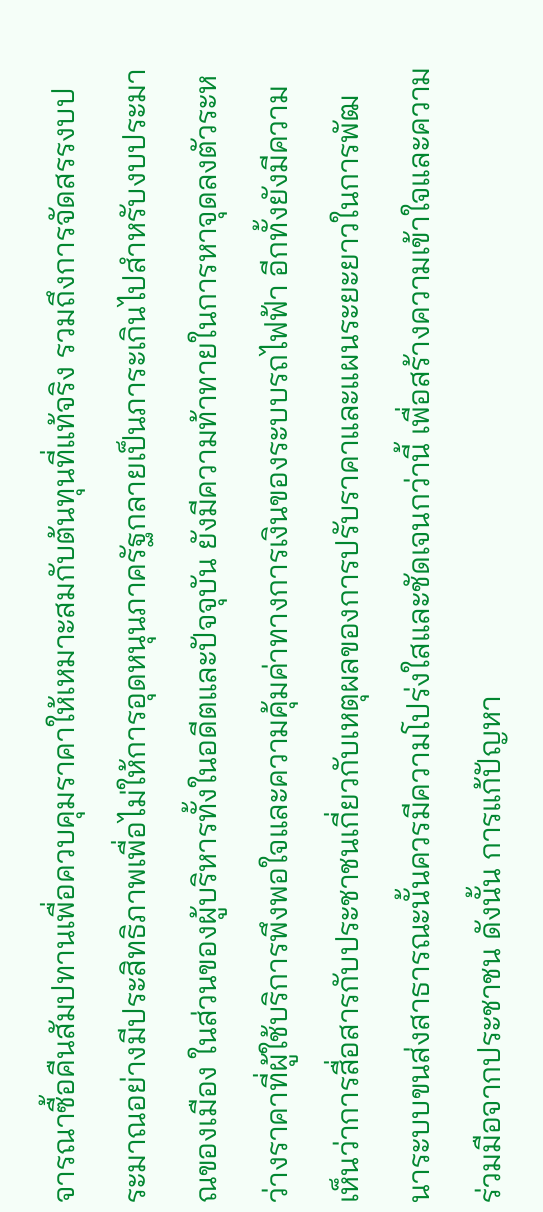จารณาซื้อคืนสัมปทานเพื่อควบคุมราคาให้เหมาะสมกับต้นทุนที่แท้จริง รวมถึงการจัดสรรงบประมาณอย่างมีประสิทธิภาพเพื่อไม่ให้การอุดหนุนภาครัฐกลายเป็นภาระเกินไปสำหรับงบประมาณของเมือง ในส่วนของผู้บริหารทั้งในอดีตและปัจจุบัน ยังมีความท้าทายในการหาจุดลงตัวระหว่างราคาที่ผู้ใช้บริการพึงพอใจและความคุ้มค่าทางการเงินของระบบรถไฟฟ้า อีกทั้งยังมีความเห็นว่าการสื่อสารกับประชาชนเกี่ยวกับเหตุผลของการปรับราคาและแผนระยะยาวในการพัฒนาระบบขนส่งสาธารณะนั้นควรมีความโปร่งใสและชัดเจนกว่านี้ เพื่อสร้างความเข้าใจและความร่วมมือจากประชาชน ดังนั้น การแก้ปัญหา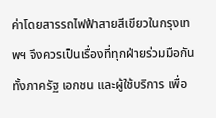ค่าโดยสารรถไฟฟ้าสายสีเขียวในกรุงเทพฯ จึงควรเป็นเรื่องที่ทุกฝ่ายร่วมมือกันทั้งภาครัฐ เอกชน และผู้ใช้บริการ เพื่อ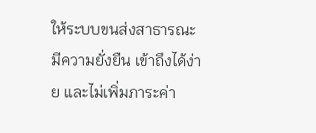ให้ระบบขนส่งสาธารณะมีความยั่งยืน เข้าถึงได้ง่าย และไม่เพิ่มภาระค่า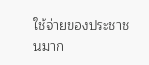ใช้จ่ายของประชาชนมาก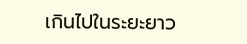เกินไปในระยะยาว